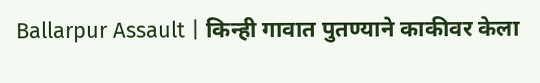Ballarpur Assault | किन्ही गावात पुतण्याने काकीवर केला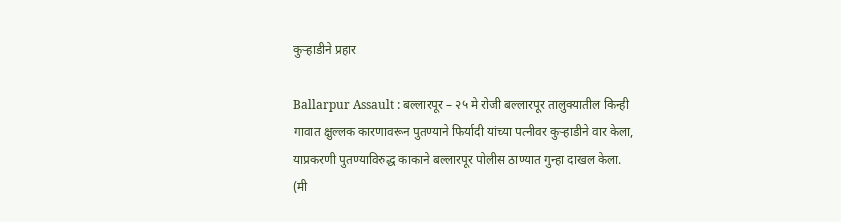कुऱ्हाडीने प्रहार

Ballarpur Assault : बल्लारपूर – २५ मे रोजी बल्लारपूर तालुक्यातील किन्ही गावात क्षुल्लक कारणावरून पुतण्याने फिर्यादी यांच्या पत्नीवर कुऱ्हाडीने वार केला, याप्रकरणी पुतण्याविरुद्ध काकाने बल्लारपूर पोलीस ठाण्यात गुन्हा दाखल केला. (मी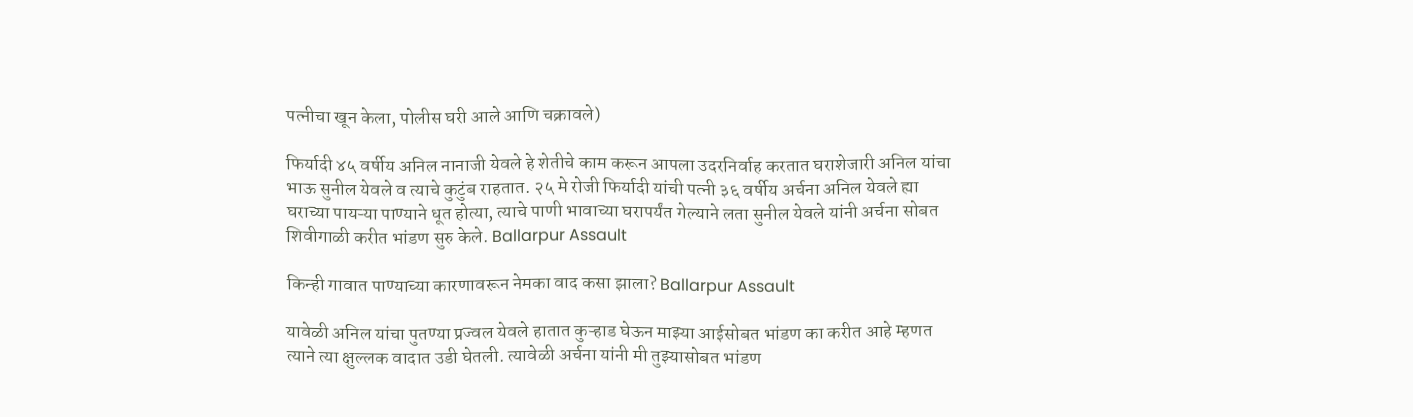पत्नीचा खून केला, पोलीस घरी आले आणि चक्रावले)

फिर्यादी ४५ वर्षीय अनिल नानाजी येवले हे शेतीचे काम करून आपला उदरनिर्वाह करतात घराशेजारी अनिल यांचा भाऊ सुनील येवले व त्याचे कुटुंब राहतात. २५ मे रोजी फिर्यादी यांची पत्नी ३६ वर्षीय अर्चना अनिल येवले ह्या घराच्या पायऱ्या पाण्याने धूत होत्या, त्याचे पाणी भावाच्या घरापर्यंत गेल्याने लता सुनील येवले यांनी अर्चना सोबत शिवीगाळी करीत भांडण सुरु केले. Ballarpur Assault

किन्ही गावात पाण्याच्या कारणावरून नेमका वाद कसा झाला? Ballarpur Assault

यावेळी अनिल यांचा पुतण्या प्रज्वल येवले हातात कुऱ्हाड घेऊन माझ्या आईसोबत भांडण का करीत आहे म्हणत त्याने त्या क्षुल्लक वादात उडी घेतली. त्यावेळी अर्चना यांनी मी तुझ्यासोबत भांडण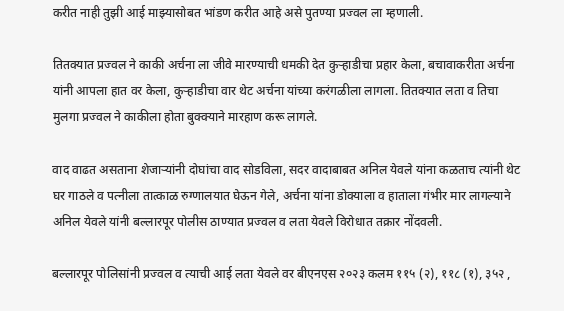करीत नाही तुझी आई माझ्यासोबत भांडण करीत आहे असे पुतण्या प्रज्वल ला म्हणाली.

तितक्यात प्रज्वल ने काकी अर्चना ला जीवे मारण्याची धमकी देत कुऱ्हाडीचा प्रहार केला, बचावाकरीता अर्चना यांनी आपला हात वर केला, कुऱ्हाडीचा वार थेट अर्चना यांच्या करंगळीला लागला. तितक्यात लता व तिचा मुलगा प्रज्वल ने काकीला होता बुक्क्याने मारहाण करू लागले.

वाद वाढत असताना शेजाऱ्यांनी दोघांचा वाद सोडविला, सदर वादाबाबत अनिल येवले यांना कळताच त्यांनी थेट घर गाठले व पत्नीला तात्काळ रुग्णालयात घेऊन गेले, अर्चना यांना डोक्याला व हाताला गंभीर मार लागल्याने अनिल येवले यांनी बल्लारपूर पोलीस ठाण्यात प्रज्वल व लता येवले विरोधात तक्रार नोंदवली.

बल्लारपूर पोलिसांनी प्रज्वल व त्याची आई लता येवले वर बीएनएस २०२३ कलम ११५ (२), ११८ (१), ३५२ ,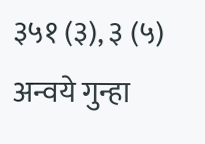३५१ (३), ३ (५) अन्वये गुन्हा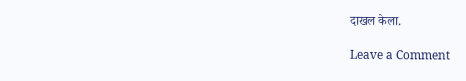दाखल केला.

Leave a Comment